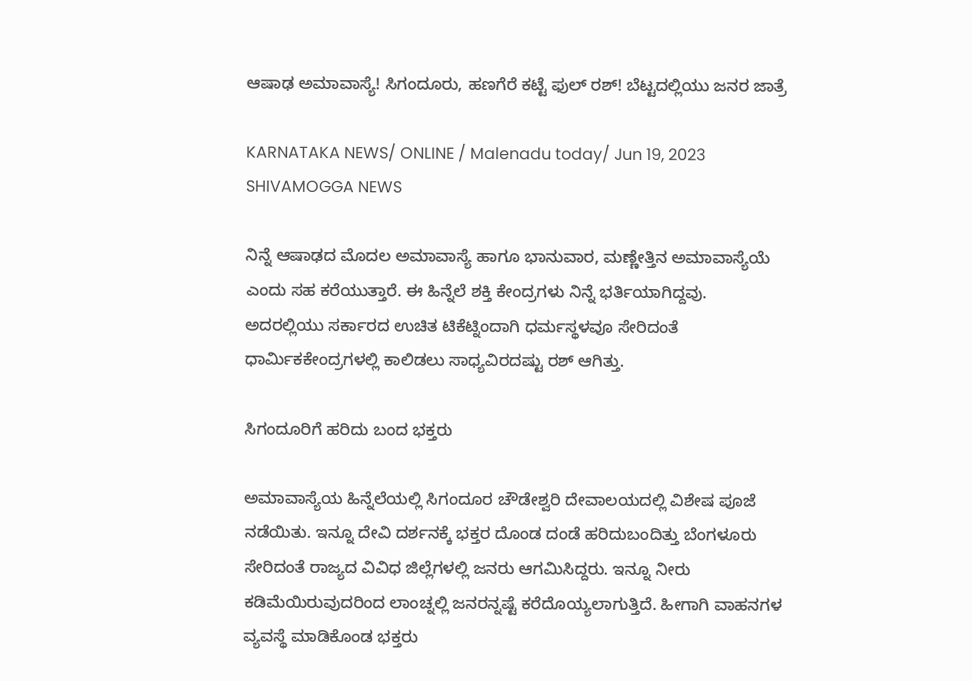ಆಷಾಢ ಅಮಾವಾಸ್ಯೆ! ಸಿಗಂದೂರು, ಹಣಗೆರೆ ಕಟ್ಟೆ ಫುಲ್ ರಶ್! ಬೆಟ್ಟದಲ್ಲಿಯು ಜನರ ಜಾತ್ರೆ

KARNATAKA NEWS/ ONLINE / Malenadu today/ Jun 19, 2023 SHIVAMOGGA NEWS

ನಿನ್ನೆ ಆಷಾಢದ ಮೊದಲ ಅಮಾವಾಸ್ಯೆ ಹಾಗೂ ಭಾನುವಾರ, ಮಣ್ಣೇತ್ತಿನ ಅಮಾವಾಸ್ಯೆಯೆ ಎಂದು ಸಹ ಕರೆಯುತ್ತಾರೆ. ಈ ಹಿನ್ನೆಲೆ ಶಕ್ತಿ ಕೇಂದ್ರಗಳು ನಿನ್ನೆ ಭರ್ತಿಯಾಗಿದ್ದವು. ಅದರಲ್ಲಿಯು ಸರ್ಕಾರದ ಉಚಿತ ಟಿಕೆಟ್ನಿಂದಾಗಿ ಧರ್ಮಸ್ಥಳವೂ ಸೇರಿದಂತೆ ಧಾರ್ಮಿಕಕೇಂದ್ರಗಳಲ್ಲಿ ಕಾಲಿಡಲು ಸಾಧ್ಯವಿರದಷ್ಟು ರಶ್ ಆಗಿತ್ತು.

ಸಿಗಂದೂರಿಗೆ ಹರಿದು ಬಂದ ಭಕ್ತರು

ಅಮಾವಾಸ್ಯೆಯ ಹಿನ್ನೆಲೆಯಲ್ಲಿ ಸಿಗಂದೂರ ಚೌಡೇಶ್ವರಿ ದೇವಾಲಯದಲ್ಲಿ ವಿಶೇಷ ಪೂಜೆ ನಡೆಯಿತು. ಇನ್ನೂ ದೇವಿ ದರ್ಶನಕ್ಕೆ ಭಕ್ತರ ದೊಂಡ ದಂಡೆ ಹರಿದುಬಂದಿತ್ತು ಬೆಂಗಳೂರು ಸೇರಿದಂತೆ ರಾಜ್ಯದ ವಿವಿಧ ಜಿಲ್ಲೆಗಳಲ್ಲಿ ಜನರು ಆಗಮಿಸಿದ್ದರು. ಇನ್ನೂ ನೀರು ಕಡಿಮೆಯಿರುವುದರಿಂದ ಲಾಂಚ್ನಲ್ಲಿ ಜನರನ್ನಷ್ಟೆ ಕರೆದೊಯ್ಯಲಾಗುತ್ತಿದೆ. ಹೀಗಾಗಿ ವಾಹನಗಳ ವ್ಯವಸ್ಥೆ ಮಾಡಿಕೊಂಡ ಭಕ್ತರು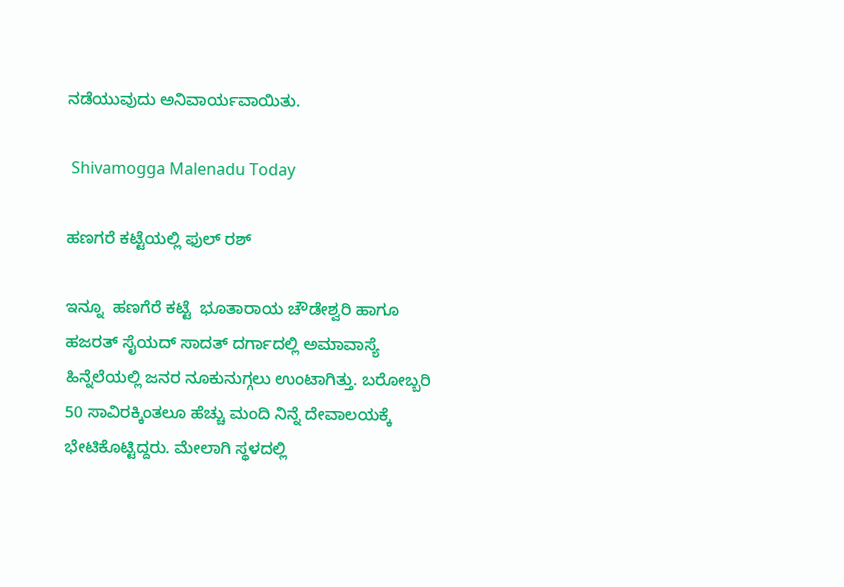ನಡೆಯುವುದು ಅನಿವಾರ್ಯವಾಯಿತು.

 Shivamogga Malenadu Today

ಹಣಗರೆ ಕಟ್ಟೆಯಲ್ಲಿ ಫುಲ್ ರಶ್

ಇನ್ನೂ  ಹಣಗೆರೆ ಕಟ್ಟೆ  ಭೂತಾರಾಯ ಚೌಡೇಶ್ವರಿ ಹಾಗೂ ಹಜರತ್ ಸೈಯದ್ ಸಾದತ್ ದರ್ಗಾದಲ್ಲಿ ಅಮಾವಾಸ್ಯೆ ಹಿನ್ನೆಲೆಯಲ್ಲಿ ಜನರ ನೂಕುನುಗ್ಗಲು ಉಂಟಾಗಿತ್ತು. ಬರೋಬ್ಬರಿ 50 ಸಾವಿರಕ್ಕಿಂತಲೂ ಹೆಚ್ಚು ಮಂದಿ ನಿನ್ನೆ ದೇವಾಲಯಕ್ಕೆ ಭೇಟಿಕೊಟ್ಟಿದ್ದರು. ಮೇಲಾಗಿ ಸ್ಥಳದಲ್ಲಿ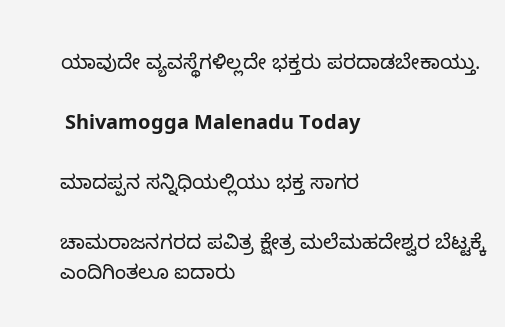ಯಾವುದೇ ವ್ಯವಸ್ಥೆಗಳಿಲ್ಲದೇ ಭಕ್ತರು ಪರದಾಡಬೇಕಾಯ್ತು.

 Shivamogga Malenadu Today

ಮಾದಪ್ಪನ ಸನ್ನಿಧಿಯಲ್ಲಿಯು ಭಕ್ತ ಸಾಗರ

ಚಾಮರಾಜನಗರದ ಪವಿತ್ರ ಕ್ಷೇತ್ರ ಮಲೆಮಹದೇಶ್ವರ ಬೆಟ್ಟಕ್ಕೆ ಎಂದಿಗಿಂತಲೂ ಐದಾರು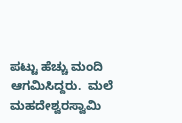ಪಟ್ಟು ಹೆಚ್ಚು ಮಂದಿ ಆಗಮಿಸಿದ್ದರು.  ಮಲೆ ಮಹದೇಶ್ವರಸ್ವಾಮಿ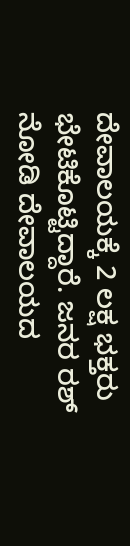ದೇವಾಲಯಕ್ಕೆ 2 ಲಕ್ಷ ಭಕ್ತರು ಭೇಟಿಕೊಟ್ಟಿದ್ದಾರೆ. ಜನರ ರಶ್ ನೋಡಿ ದೇವಾಲಯದ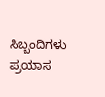ಸಿಬ್ಬಂದಿಗಳು ಪ್ರಯಾಸ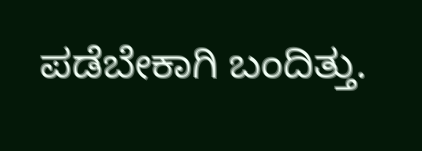ಪಡೆಬೇಕಾಗಿ ಬಂದಿತ್ತು.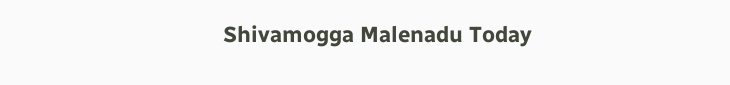Shivamogga Malenadu Today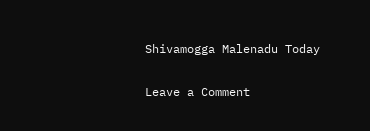Shivamogga Malenadu Today

Leave a Comment